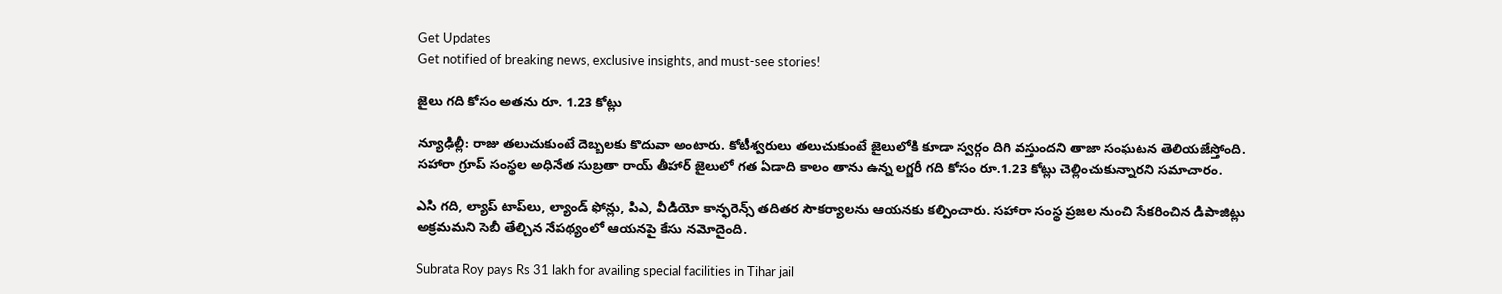Get Updates
Get notified of breaking news, exclusive insights, and must-see stories!

జైలు గది కోసం అతను రూ. 1.23 కోట్లు

న్యూఢిల్లీ: రాజు తలుచుకుంటే దెబ్బలకు కొదువా అంటారు. కోటీశ్వరులు తలుచుకుంటే జైలులోకి కూడా స్వర్గం దిగి వస్తుందని తాజా సంఘటన తెలియజేస్తోంది. సహారా గ్రూప్ సంస్థల అధినేత సుబ్రతా రాయ్ తీహార్ జైలులో గత ఏడాది కాలం తాను ఉన్న లగ్జరీ గది కోసం రూ.1.23 కోట్లు చెల్లించుకున్నారని సమాచారం.

ఎసి గది, ల్యాప్ టాప్‌లు, ల్యాండ్ ఫోన్లు, పిఎ, వీడియో కాన్ఫరెన్స్ తదితర సౌకర్యాలను ఆయనకు కల్పించారు. సహారా సంస్థ ప్రజల నుంచి సేకరించిన డిపాజిట్లు అక్రమమని సెబీ తేల్చిన నేపథ్యంలో ఆయనపై కేసు నమోదైంది.

Subrata Roy pays Rs 31 lakh for availing special facilities in Tihar jail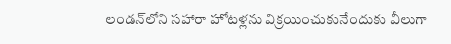లండన్‌లోని సహారా హోటళ్లను విక్రయించుకునేందుకు వీలుగా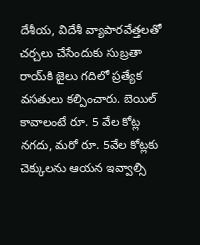దేశీయ, విదేశీ వ్యాపారవేత్తలతో చర్చలు చేసేందుకు సుబ్రతా రాయ్‌కి జైలు గదిలో ప్రత్యేక వసతులు కల్పించారు. బెయిల్ కావాలంటే రూ. 5 వేల కోట్ల నగదు, మరో రూ. 5వేల కోట్లకు చెక్కులను ఆయన ఇవ్వాల్సి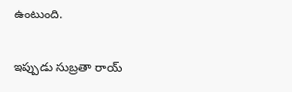ఉంటుంది.

ఇప్పుడు సుబ్రతా రాయ్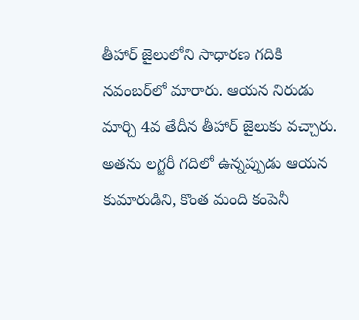తీహార్ జైలులోని సాధారణ గదికి నవంబర్‌లో మారారు. ఆయన నిరుడు మార్చి 4వ తేదీన తీహార్ జైలుకు వచ్చారు. అతను లగ్జరీ గదిలో ఉన్నప్పుడు ఆయన కుమారుడిని, కొంత మంది కంపెనీ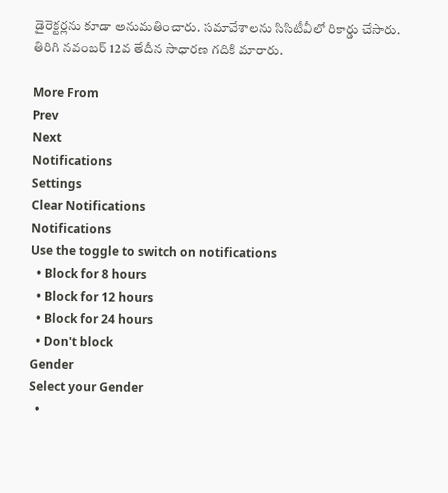డైరెక్టర్లను కూడా అనుమతించారు. సమావేశాలను సిసిటీవీలో రికార్డు చేసారు. తిరిగి నవంబర్ 12వ తేదీన సాధారణ గదికి మారారు.

More From
Prev
Next
Notifications
Settings
Clear Notifications
Notifications
Use the toggle to switch on notifications
  • Block for 8 hours
  • Block for 12 hours
  • Block for 24 hours
  • Don't block
Gender
Select your Gender
  •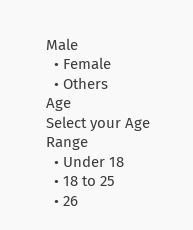Male
  • Female
  • Others
Age
Select your Age Range
  • Under 18
  • 18 to 25
  • 26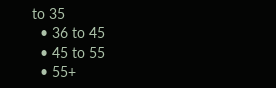to 35
  • 36 to 45
  • 45 to 55
  • 55+